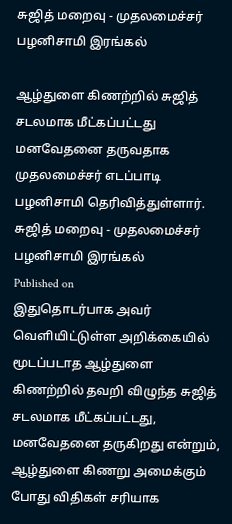சுஜித் மறைவு - முதலமைச்சர் பழனிசாமி இரங்கல்

ஆழ்துளை கிணற்றில் சுஜித் சடலமாக மீட்கப்பட்டது மனவேதனை தருவதாக முதலமைச்சர் எடப்பாடி பழனிசாமி தெரிவித்துள்ளார்.
சுஜித் மறைவு - முதலமைச்சர் பழனிசாமி இரங்கல்
Published on
இதுதொடர்பாக அவர் வெளியிட்டுள்ள அறிக்கையில் மூடப்படாத ஆழ்துளை கிணற்றில் தவறி விழுந்த சுஜித் சடலமாக மீட்கப்பட்டது, மனவேதனை தருகிறது என்றும், ஆழ்துளை கிணறு அமைக்கும் போது விதிகள் சரியாக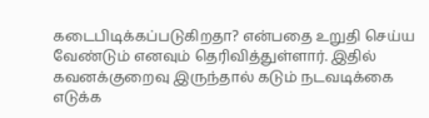கடைபிடிக்கப்படுகிறதா? என்பதை உறுதி செய்ய வேண்டும் எனவும் தெரிவித்துள்ளார். இதில் கவனக்குறைவு இருந்தால் கடும் நடவடிக்கை எடுக்க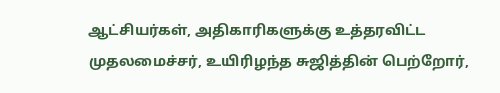ஆட்சியர்கள், அதிகாரிகளுக்கு உத்தரவிட்ட முதலமைச்சர், உயிரிழந்த சுஜித்தின் பெற்றோர்,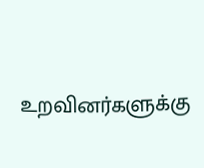உறவினர்களுக்கு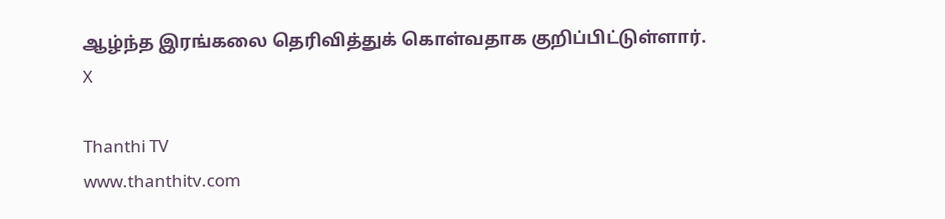ஆழ்ந்த இரங்கலை தெரிவித்துக் கொள்வதாக குறிப்பிட்டுள்ளார்.
X

Thanthi TV
www.thanthitv.com